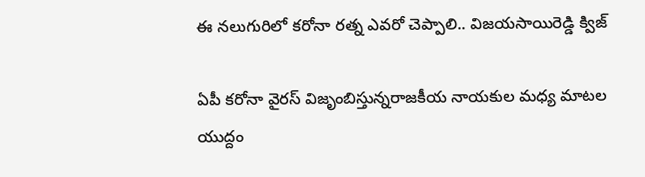ఈ నలుగురిలో కరోనా రత్న ఎవరో చెప్పాలి.. విజయసాయిరెడ్డి క్విజ్

ఏపీ కరోనా వైరస్ విజృంబిస్తున్నరాజకీయ నాయ‌కుల మ‌ధ్య మాట‌ల యుద్దం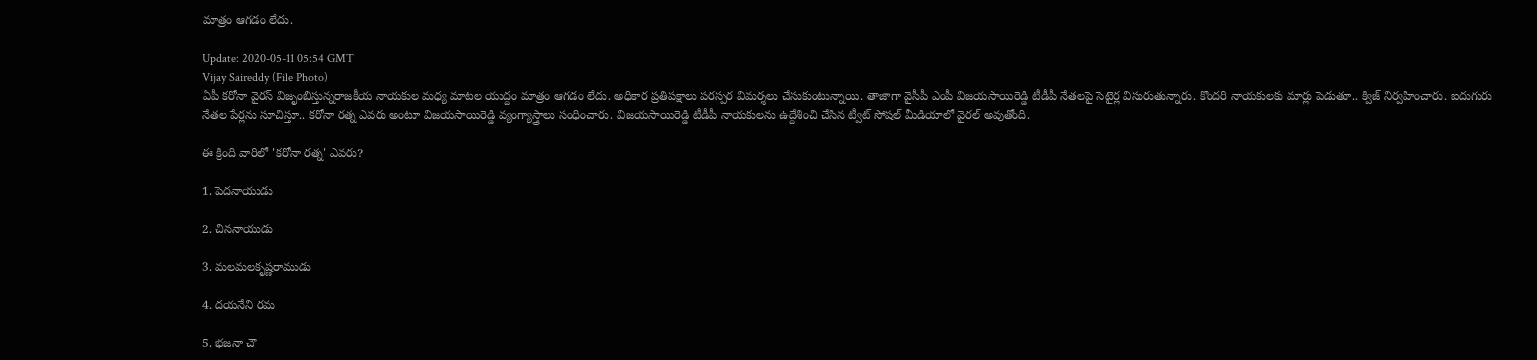మాత్రం ఆగ‌డం లేదు.

Update: 2020-05-11 05:54 GMT
Vijay Saireddy (File Photo)
ఏపీ కరోనా వైరస్ విజృంబిస్తున్నరాజకీయ నాయ‌కుల మ‌ధ్య మాట‌ల యుద్దం మాత్రం ఆగ‌డం లేదు. అధికార ప్రతిపక్షాలు పరస్పర విమర్శలు చేసుకుంటున్నాయి. తాజాగా వైసీపీ ఎంపీ విజ‌య‌సాయిరెడ్డి టీడీపీ నేతలపై సెటైర్ల విసురుతున్నారు. కొంద‌రి నాయ‌కుల‌కు మార్లు పెడుతూ.. క్విజ్ నిర్వహించారు. ఐదుగురు నేతల పేర్లను సూచిస్తూ.. కరోనా రత్న ఎవరు అంటూ విజయసాయిరెడ్డి వ్యంగ్యాస్త్రాలు సంధించారు. విజయసాయిరెడ్డి టీడీపీ నాయకులను ఉద్దేశించి చేసిన ట్వీట్‌ సోషల్ మీడియాలో వైరల్‌ అవుతోంది.

ఈ క్రింది వారిలో 'కరోనా రత్న' ఎవరు?

1. పెదనాయుడు

2. చిననాయుడు

3. మలమలకృష్ణరాముడు

4. దయనేని రమ

5. భజనా చౌ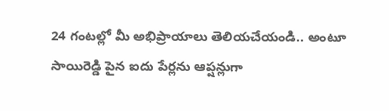24 గంటల్లో మీ అభిప్రాయాలు తెలియచేయండి.. అంటూ సాయిరెడ్డి పైన ఐదు పేర్లను ఆప్షన్లుగా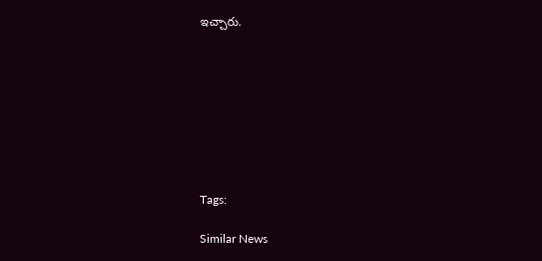ఇచ్చారు.








Tags:

Similar News